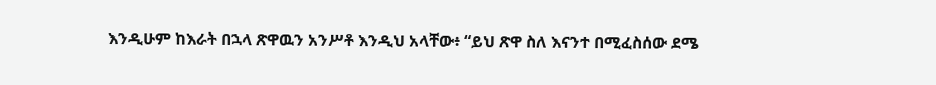እንዲሁም ከእራት በኋላ ጽዋዉን አንሥቶ እንዲህ አላቸው፥ “ይህ ጽዋ ስለ እናንተ በሚፈስሰው ደሜ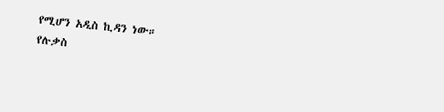የሚሆን አዲስ ኪዳን ነው።
የሉቃስ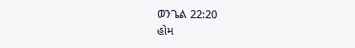ወንጌል 22:20
હોમ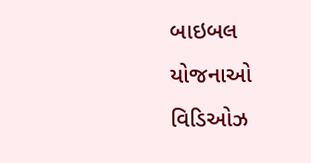બાઇબલ
યોજનાઓ
વિડિઓઝ